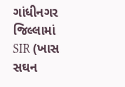ગાંધીનગર જિલ્લામાં SIR (ખાસ સઘન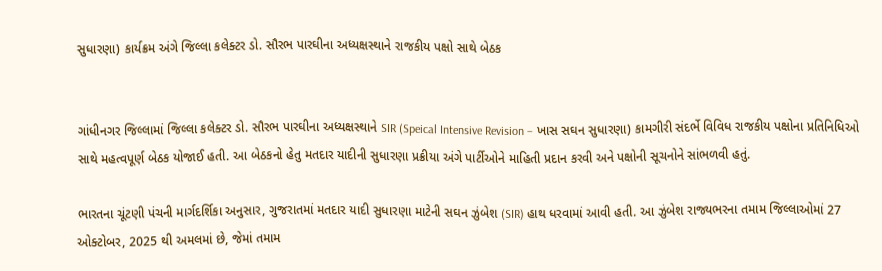સુધારણા) કાર્યક્રમ અંગે જિલ્લા કલેક્ટર ડો. સૌરભ પારઘીના અધ્યક્ષસ્થાને રાજકીય પક્ષો સાથે બેઠક


ગાંધીનગર જિલ્લામાં જિલ્લા કલેક્ટર ડો. સૌરભ પારઘીના અધ્યક્ષસ્થાને SIR (Speical Intensive Revision – ખાસ સઘન સુધારણા) કામગીરી સંદર્ભે વિવિધ રાજકીય પક્ષોના પ્રતિનિધિઓ સાથે મહત્વપૂર્ણ બેઠક યોજાઈ હતી. આ બેઠકનો હેતુ મતદાર યાદીની સુધારણા પ્રક્રીયા અંગે પાર્ટીઓને માહિતી પ્રદાન કરવી અને પક્ષોની સૂચનોને સાંભળવી હતું.

ભારતના ચૂંટણી પંચની માર્ગદર્શિકા અનુસાર, ગુજરાતમાં મતદાર યાદી સુધારણા માટેની સઘન ઝુંબેશ (SIR) હાથ ધરવામાં આવી હતી. આ ઝુંબેશ રાજ્યભરના તમામ જિલ્લાઓમાં 27 ઓક્ટોબર, 2025 થી અમલમાં છે, જેમાં તમામ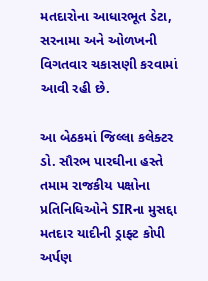મતદારોના આધારભૂત ડેટા, સરનામા અને ઓળખની વિગતવાર ચકાસણી કરવામાં આવી રહી છે.

આ બેઠકમાં જિલ્લા કલેક્ટર ડો. સૌરભ પારઘીના હસ્તે તમામ રાજકીય પક્ષોના પ્રતિનિધિઓને SIRના મુસદ્દા મતદાર યાદીની ડ્રાફ્ટ કોપી અર્પણ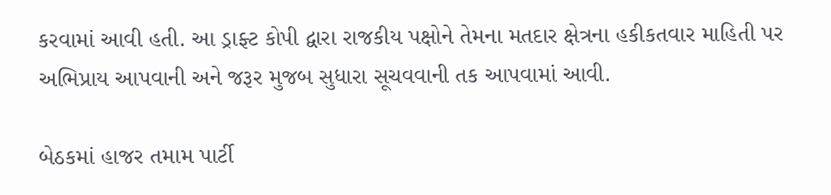કરવામાં આવી હતી. આ ડ્રાફ્ટ કોપી દ્વારા રાજકીય પક્ષોને તેમના મતદાર ક્ષેત્રના હકીકતવાર માહિતી પર અભિપ્રાય આપવાની અને જરૂર મુજબ સુધારા સૂચવવાની તક આપવામાં આવી.

બેઠકમાં હાજર તમામ પાર્ટી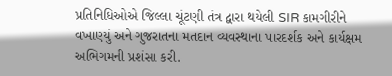પ્રતિનિધિઓએ જિલ્લા ચૂંટણી તંત્ર દ્વારા થયેલી SIR કામગીરીને વખાણ્યું અને ગુજરાતના મતદાન વ્યવસ્થાના પારદર્શક અને કાર્યક્ષમ અભિગમની પ્રશંસા કરી.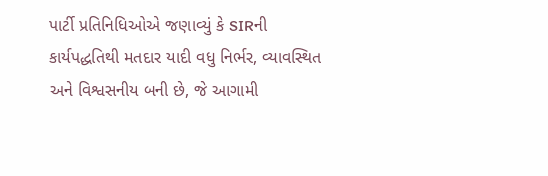પાર્ટી પ્રતિનિધિઓએ જણાવ્યું કે SIRની કાર્યપદ્ધતિથી મતદાર યાદી વધુ નિર્ભર, વ્યાવસ્થિત અને વિશ્વસનીય બની છે, જે આગામી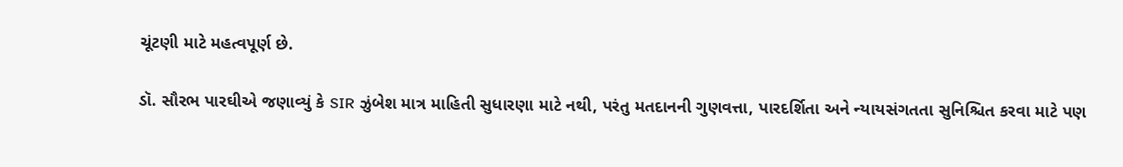ચૂંટણી માટે મહત્વપૂર્ણ છે.

ડૉ. સૌરભ પારઘીએ જણાવ્યું કે SIR ઝુંબેશ માત્ર માહિતી સુધારણા માટે નથી, પરંતુ મતદાનની ગુણવત્તા, પારદર્શિતા અને ન્યાયસંગતતા સુનિશ્ચિત કરવા માટે પણ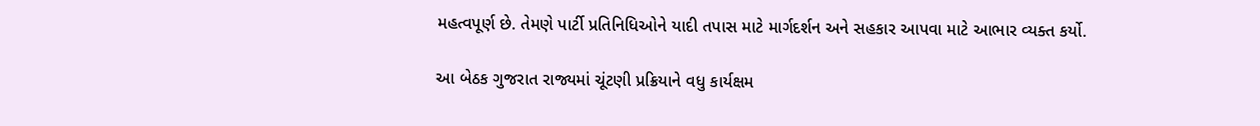મહત્વપૂર્ણ છે. તેમણે પાર્ટી પ્રતિનિધિઓને યાદી તપાસ માટે માર્ગદર્શન અને સહકાર આપવા માટે આભાર વ્યક્ત કર્યો.

આ બેઠક ગુજરાત રાજ્યમાં ચૂંટણી પ્રક્રિયાને વધુ કાર્યક્ષમ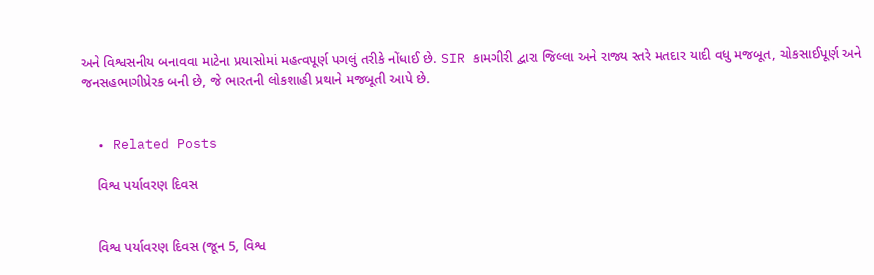અને વિશ્વસનીય બનાવવા માટેના પ્રયાસોમાં મહત્વપૂર્ણ પગલું તરીકે નોંધાઈ છે. SIR કામગીરી દ્વારા જિલ્લા અને રાજ્ય સ્તરે મતદાર યાદી વધુ મજબૂત, ચોકસાઈપૂર્ણ અને જનસહભાગીપ્રેરક બની છે, જે ભારતની લોકશાહી પ્રથાને મજબૂતી આપે છે.


  • Related Posts

    વિશ્વ પર્યાવરણ દિવસ


    વિશ્વ પર્યાવરણ દિવસ (જૂન 5, વિશ્વ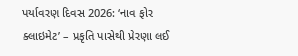પર્યાવરણ દિવસ 2026: ‘નાવ ફોર ક્લાઇમેટ’ – પ્રકૃતિ પાસેથી પ્રેરણા લઈ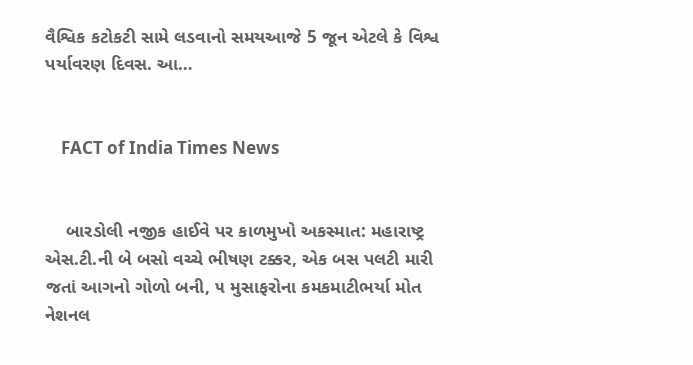વૈશ્વિક કટોકટી સામે લડવાનો સમયઆજે 5 જૂન એટલે કે વિશ્વ પર્યાવરણ દિવસ. આ…


    FACT of India Times News


    બારડોલી નજીક હાઈવે પર કાળમુખો અકસ્માત: મહારાષ્ટ્ર એસ.ટી.ની બે બસો વચ્ચે ભીષણ ટક્કર, એક બસ પલટી મારી જતાં આગનો ગોળો બની, ૫ મુસાફરોના કમકમાટીભર્યા મોત નેશનલ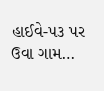હાઈવે-૫૩ પર ઉવા ગામ…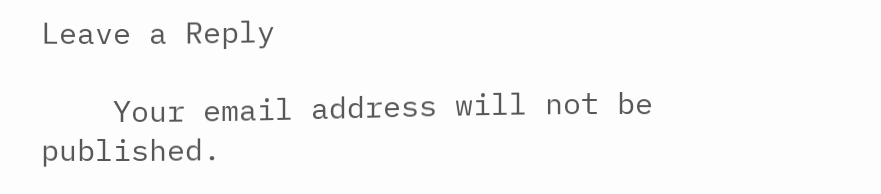Leave a Reply

    Your email address will not be published.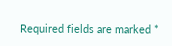Required fields are marked *